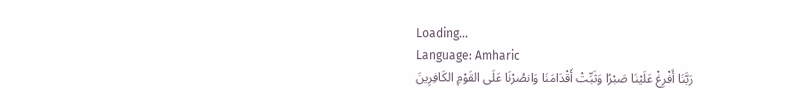Loading...
Language: Amharic
رَبَّنَا أَفْرِغْ عَلَيْنَا صَبْرًا وَثَبِّتْ أَقْدَامَنَا وَانصُرْنَا عَلَى القَوْمِ الكَافِرِينَ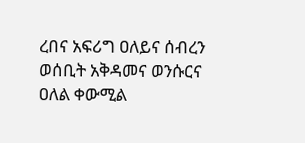ረበና አፍሪግ ዐለይና ሰብረን ወሰቢት አቅዳመና ወንሱርና ዐለል ቀውሚል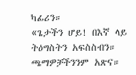ካፊሪን።
«ጌታችን ሆይ! በእኛ ላይ ትዕግስትን አፍስስብን። ጫማዎቻችንንም አጽና።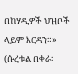በከሃዲዎች ህዝቦች ላይም እርዳን።» (ሱረቱል በቀራ፡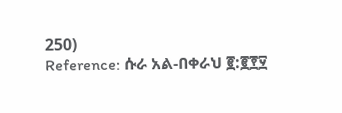250)
Reference: ሱራ አል-በቀራህ ፪:፪፻፶